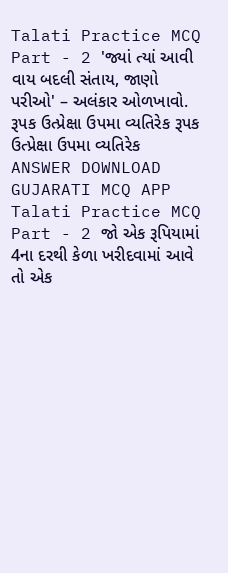Talati Practice MCQ Part - 2 'જ્યાં ત્યાં આવી વાય બદલી સંતાય, જાણો પરીઓ' – અલંકાર ઓળખાવો. રૂપક ઉત્પ્રેક્ષા ઉપમા વ્યતિરેક રૂપક ઉત્પ્રેક્ષા ઉપમા વ્યતિરેક ANSWER DOWNLOAD GUJARATI MCQ APP
Talati Practice MCQ Part - 2 જો એક રૂપિયામાં 4ના દરથી કેળા ખરીદવામાં આવે તો એક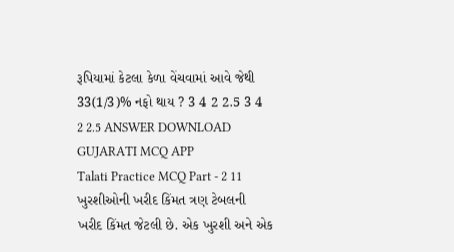રૂપિયામાં કેટલા કેળા વેંચવામાં આવે જેથી 33(1/3)% નફો થાય ? 3 4 2 2.5 3 4 2 2.5 ANSWER DOWNLOAD GUJARATI MCQ APP
Talati Practice MCQ Part - 2 11 ખુરશીઓની ખરીદ કિંમત ત્રણ ટેબલની ખરીદ કિંમત જેટલી છે. એક ખુરશી અને એક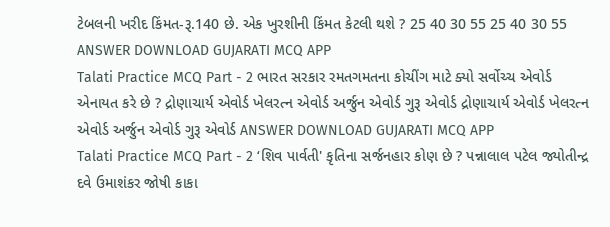ટેબલની ખરીદ કિંમત-રૂ.140 છે. એક ખુરશીની કિંમત કેટલી થશે ? 25 40 30 55 25 40 30 55 ANSWER DOWNLOAD GUJARATI MCQ APP
Talati Practice MCQ Part - 2 ભારત સરકાર રમતગમતના કોચીંગ માટે ક્યો સર્વોચ્ચ એવોર્ડ એનાયત કરે છે ? દ્રોણાચાર્ય એવોર્ડ ખેલરત્ન એવોર્ડ અર્જુન એવોર્ડ ગુરૂ એવોર્ડ દ્રોણાચાર્ય એવોર્ડ ખેલરત્ન એવોર્ડ અર્જુન એવોર્ડ ગુરૂ એવોર્ડ ANSWER DOWNLOAD GUJARATI MCQ APP
Talati Practice MCQ Part - 2 ‘શિવ પાર્વતી' કૃતિના સર્જનહાર કોણ છે ? પન્નાલાલ પટેલ જ્યોતીન્દ્ર દવે ઉમાશંકર જોષી કાકા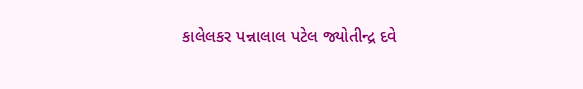કાલેલકર પન્નાલાલ પટેલ જ્યોતીન્દ્ર દવે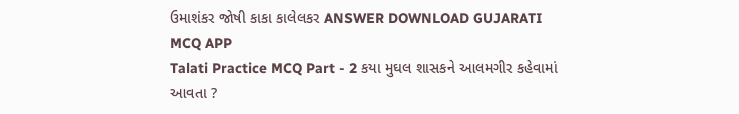ઉમાશંકર જોષી કાકા કાલેલકર ANSWER DOWNLOAD GUJARATI MCQ APP
Talati Practice MCQ Part - 2 કયા મુઘલ શાસકને આલમગીર કહેવામાં આવતા ?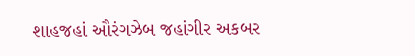શાહજહાં ઔરંગઝેબ જહાંગીર અકબર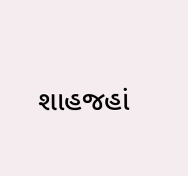શાહજહાં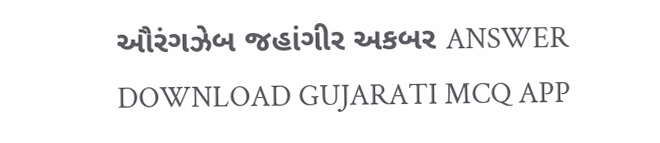ઔરંગઝેબ જહાંગીર અકબર ANSWER DOWNLOAD GUJARATI MCQ APP